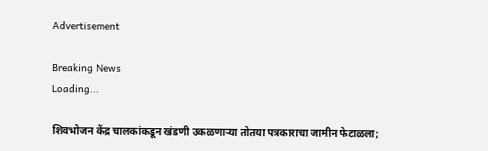Advertisement

Breaking News
Loading...

शिवभोजन केंद्र चालकांकडून खंडणी उकळणाऱ्या तोतया पत्रकाराचा जामीन फेटाळला;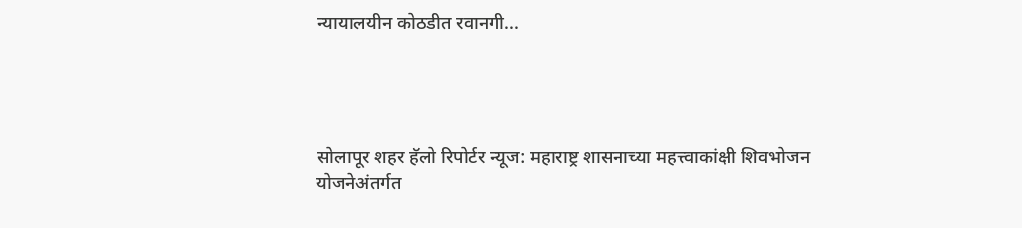न्यायालयीन कोठडीत रवानगी...




सोलापूर शहर हॅलो रिपोर्टर न्यूज: महाराष्ट्र शासनाच्या महत्त्वाकांक्षी शिवभोजन योजनेअंतर्गत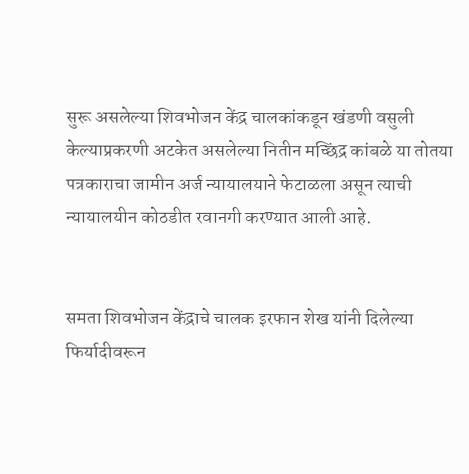सुरू असलेल्या शिवभोजन केंद्र चालकांकडून खंडणी वसुली केल्याप्रकरणी अटकेत असलेल्या नितीन मच्छिंद्र कांबळे या तोतया पत्रकाराचा जामीन अर्ज न्यायालयाने फेटाळला असून त्याची न्यायालयीन कोठडीत रवानगी करण्यात आली आहे.


समता शिवभोजन केंद्राचे चालक इरफान शेख यांनी दिलेल्या फिर्यादीवरून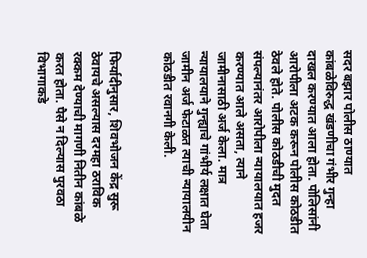सदर बझार पोलीस ठाण्यात कांबळेविरुद्ध खंडणीचा गंभीर गुन्हा दाखल करण्यात आला होता. पोलिसांनी आरोपीला अटक करून पोलीस कोठडीत ठेवले होते. पोलीस कोठडीची मुदत संपल्यानंतर आरोपीला न्यायालयात हजर करण्यात आले असता, त्याने जामीनासाठी अर्ज केला. मात्र न्यायालयाने गुन्ह्याचे गांभीर्य लक्षात घेता जामीन अर्ज फेटाळत त्याची न्यायालयीन कोठडीत रवानगी केली.


फिर्यादीनुसार, शिवभोजन केंद्र सुरू ठेवायचे असल्यास दरमहा ठराविक रक्कम देण्याची मागणी नितीन कांबळे करत होता. पैसे न दिल्यास पुरवठा विभागाकडे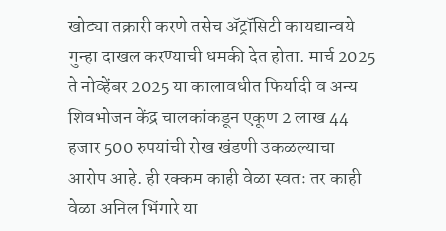खोट्या तक्रारी करणे तसेच अ‍ॅट्रॉसिटी कायद्यान्वये गुन्हा दाखल करण्याची धमकी देत होता. मार्च 2025 ते नोव्हेंबर 2025 या कालावधीत फिर्यादी व अन्य शिवभोजन केंद्र चालकांकडून एकूण 2 लाख 44 हजार 500 रुपयांची रोख खंडणी उकळल्याचा आरोप आहे. ही रक्कम काही वेळा स्वतः तर काही वेळा अनिल भिंगारे या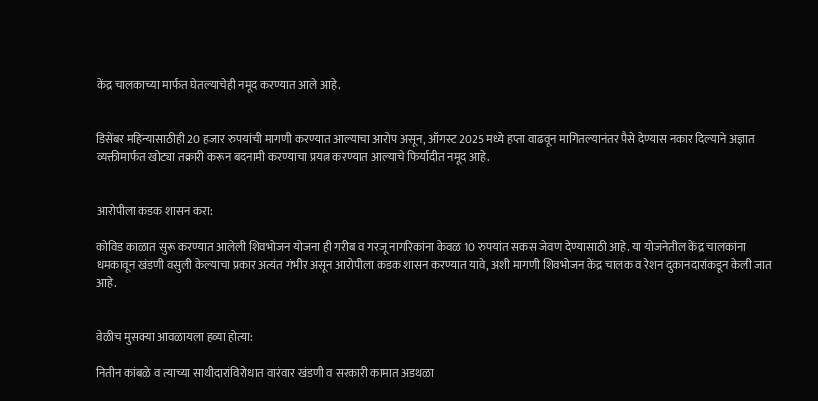केंद्र चालकाच्या मार्फत घेतल्याचेही नमूद करण्यात आले आहे.


डिसेंबर महिन्यासाठीही 20 हजार रुपयांची मागणी करण्यात आल्याचा आरोप असून, ऑगस्ट 2025 मध्ये हप्ता वाढवून मागितल्यानंतर पैसे देण्यास नकार दिल्याने अज्ञात व्यक्तीमार्फत खोट्या तक्रारी करून बदनामी करण्याचा प्रयत्न करण्यात आल्याचे फिर्यादीत नमूद आहे.


आरोपीला कडक शासन करा:

कोविड काळात सुरू करण्यात आलेली शिवभोजन योजना ही गरीब व गरजू नागरिकांना केवळ 10 रुपयांत सकस जेवण देण्यासाठी आहे. या योजनेतील केंद्र चालकांना धमकावून खंडणी वसुली केल्याचा प्रकार अत्यंत गंभीर असून आरोपीला कडक शासन करण्यात यावे, अशी मागणी शिवभोजन केंद्र चालक व रेशन दुकानदारांकडून केली जात आहे.


वेळीच मुसक्या आवळायला हव्या होत्या:

नितीन कांबळे व त्याच्या साथीदारांविरोधात वारंवार खंडणी व सरकारी कामात अडथळा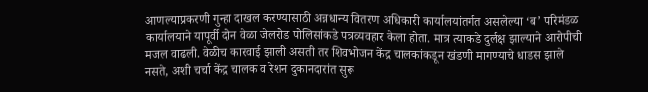आणल्याप्रकरणी गुन्हा दाखल करण्यासाठी अन्नधान्य वितरण अधिकारी कार्यालयांतर्गत असलेल्या ‘ब’ परिमंडळ कार्यालयाने यापूर्वी दोन वेळा जेलरोड पोलिसांकडे पत्रव्यवहार केला होता. मात्र त्याकडे दुर्लक्ष झाल्याने आरोपीची मजल वाढली. वेळीच कारवाई झाली असती तर शिवभोजन केंद्र चालकांकडून खंडणी मागण्याचे धाडस झाले नसते, अशी चर्चा केंद्र चालक व रेशन दुकानदारांत सुरू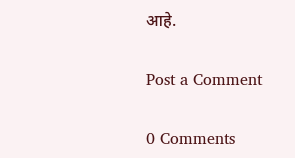आहे.

Post a Comment

0 Comments